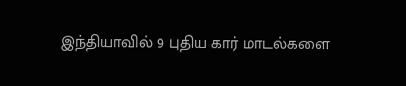இந்தியாவில் 9 புதிய கார் மாடல்களை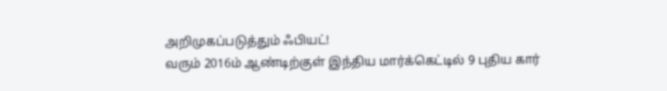அறிமுகப்படுத்தும் ஃபியட்!
வரும் 2016ம் ஆண்டிற்குள் இந்திய மார்க்கெட்டில் 9 புதிய கார்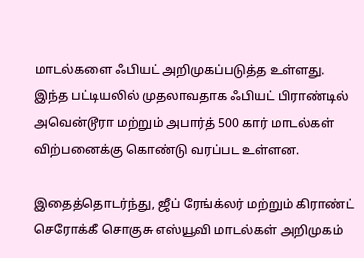மாடல்களை ஃபியட் அறிமுகப்படுத்த உள்ளது.
இந்த பட்டியலில் முதலாவதாக ஃபியட் பிராண்டில் அவென்டூரா மற்றும் அபார்த் 500 கார் மாடல்கள் விற்பனைக்கு கொண்டு வரப்பட உள்ளன.

இதைத்தொடர்ந்து, ஜீப் ரேங்க்லர் மற்றும் கிராண்ட் செரோக்கீ சொகுசு எஸ்யூவி மாடல்கள் அறிமுகம்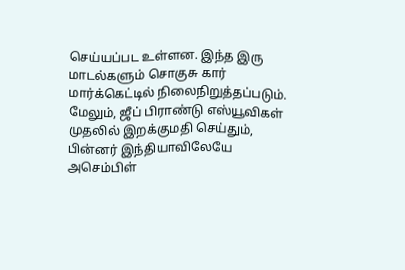செய்யப்பட உள்ளன. இந்த இரு மாடல்களும் சொகுசு கார் மார்க்கெட்டில் நிலைநிறுத்தப்படும்.
மேலும், ஜீப் பிராண்டு எஸ்யூவிகள் முதலில் இறக்குமதி செய்தும், பின்னர் இந்தியாவிலேயே அசெம்பிள்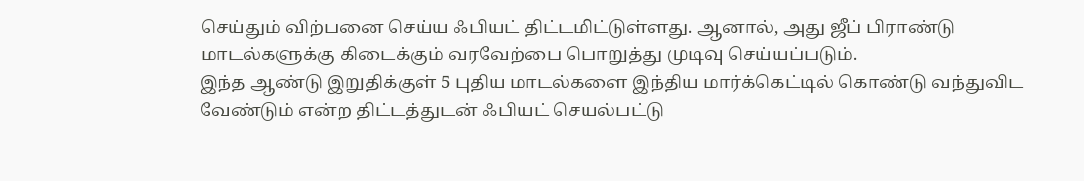செய்தும் விற்பனை செய்ய ஃபியட் திட்டமிட்டுள்ளது. ஆனால், அது ஜீப் பிராண்டு மாடல்களுக்கு கிடைக்கும் வரவேற்பை பொறுத்து முடிவு செய்யப்படும்.
இந்த ஆண்டு இறுதிக்குள் 5 புதிய மாடல்களை இந்திய மார்க்கெட்டில் கொண்டு வந்துவிட வேண்டும் என்ற திட்டத்துடன் ஃபியட் செயல்பட்டு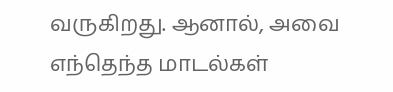வருகிறது. ஆனால், அவை எந்தெந்த மாடல்கள்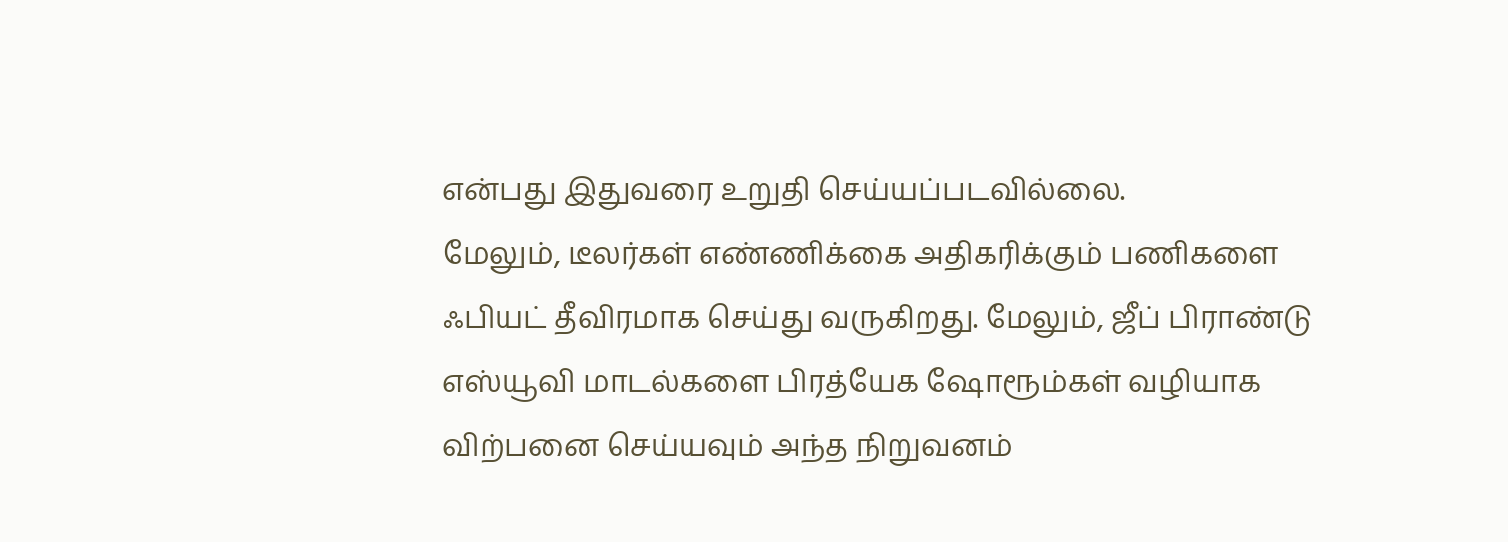என்பது இதுவரை உறுதி செய்யப்படவில்லை.
மேலும், டீலர்கள் எண்ணிக்கை அதிகரிக்கும் பணிகளை ஃபியட் தீவிரமாக செய்து வருகிறது. மேலும், ஜீப் பிராண்டு எஸ்யூவி மாடல்களை பிரத்யேக ஷோரூம்கள் வழியாக விற்பனை செய்யவும் அந்த நிறுவனம்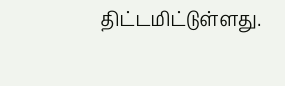திட்டமிட்டுள்ளது.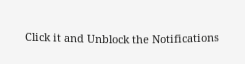Click it and Unblock the Notifications